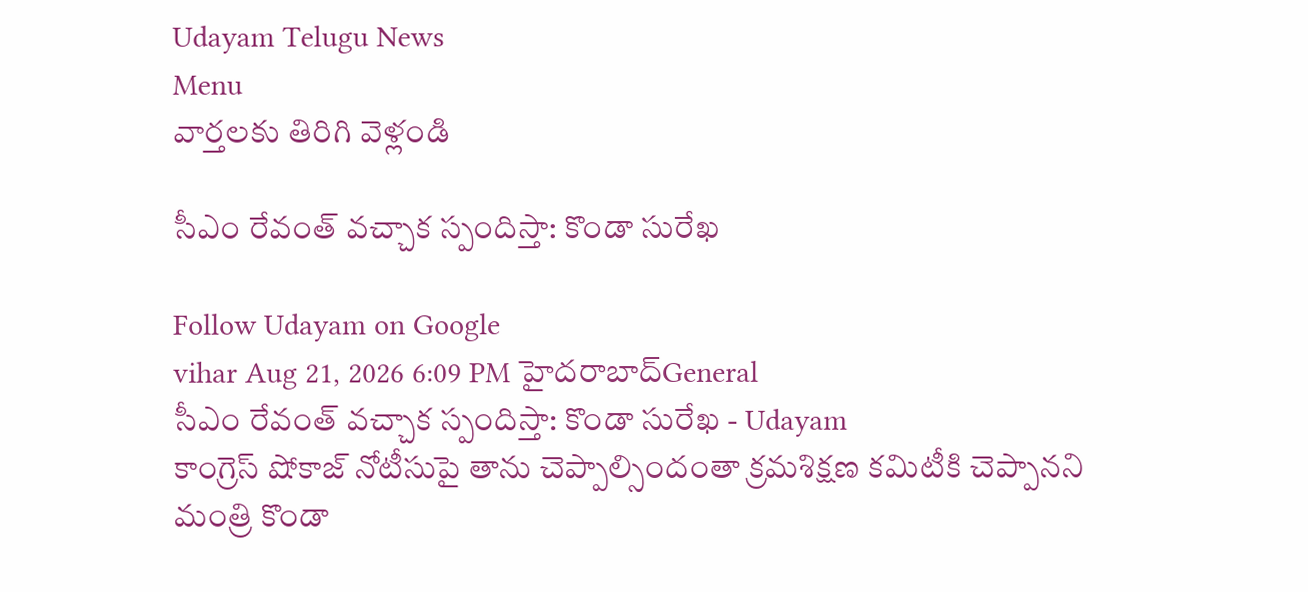Udayam Telugu News
Menu
వార్తలకు తిరిగి వెళ్లండి

సీఎం రేవంత్‌ వచ్చాక స్పందిస్తా: కొండా సురేఖ

Follow Udayam on Google
vihar Aug 21, 2026 6:09 PM హైదరాబాద్General
సీఎం రేవంత్‌ వచ్చాక స్పందిస్తా: కొండా సురేఖ - Udayam
కాంగ్రెస్ షోకాజ్ నోటీసుపై తాను చెప్పాల్సిందంతా క్రమశిక్షణ కమిటీకి చెప్పానని మంత్రి కొండా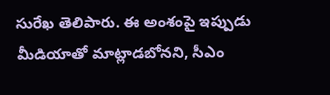సురేఖ తెలిపారు. ఈ అంశంపై ఇప్పుడు మీడియాతో మాట్లాడబోనని, సీఎం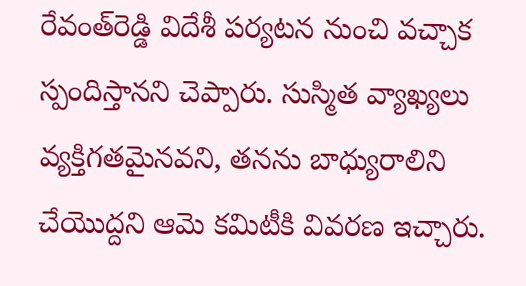రేవంత్‌రెడ్డి విదేశీ పర్యటన నుంచి వచ్చాక స్పందిస్తానని చెప్పారు. సుస్మిత వ్యాఖ్యలు వ్యక్తిగతమైనవని, తనను బాధ్యురాలిని చేయొద్దని ఆమె కమిటీకి వివరణ ఇచ్చారు.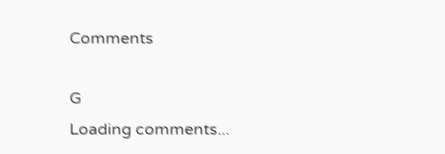Comments

G
Loading comments...